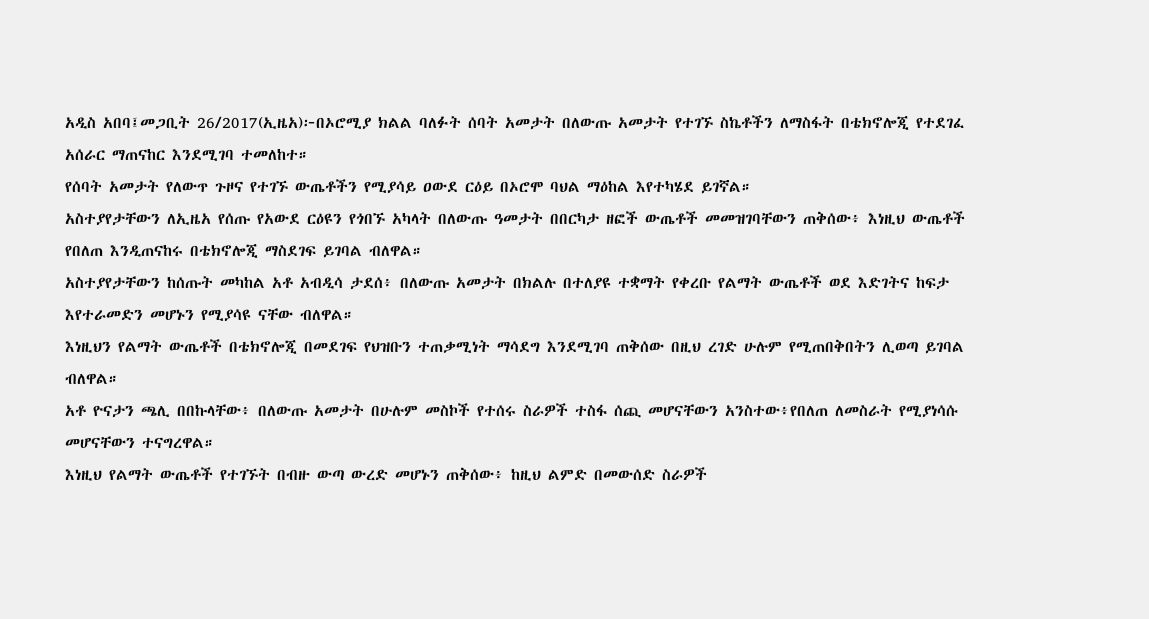አዲስ አበባ፤መጋቢት 26/2017(ኢዜአ)፦በኦሮሚያ ክልል ባለፉት ሰባት አመታት በለውጡ አመታት የተገኙ ስኬቶችን ለማስፋት በቴክኖሎጂ የተደገፈ አሰራር ማጠናከር እንደሚገባ ተመለከተ።
የሰባት አመታት የለውጥ ጉዞና የተገኙ ውጤቶችን የሚያሳይ ዐውደ ርዕይ በኦሮሞ ባህል ማዕከል እየተካሄደ ይገኛል።
አስተያየታቸውን ለኢዜአ የሰጡ የአውደ ርዕዩን የጎበኙ አካላት በለውጡ ዓመታት በበርካታ ዘፎች ውጤቶች መመዝገባቸውን ጠቅሰው፥ እነዚህ ውጤቶች የበለጠ እንዲጠናከሩ በቴክኖሎጂ ማስደገፍ ይገባል ብለዋል።
አስተያየታቸውን ከሰጡት መካከል አቶ አብዲሳ ታደሰ፥ በለውጡ አመታት በክልሉ በተለያዩ ተቋማት የቀረቡ የልማት ውጤቶች ወደ እድገትና ከፍታ እየተራመድን መሆኑን የሚያሳዩ ናቸው ብለዋል።
እነዚህን የልማት ውጤቶች በቴክኖሎጂ በመደገፍ የህዝቡን ተጠቃሚነት ማሳደግ እንደሚገባ ጠቅሰው በዚህ ረገድ ሁሉም የሚጠበቅበትን ሊወጣ ይገባል ብለዋል።
አቶ ዮናታን ጫሊ በበኩላቸው፥ በለውጡ አመታት በሁሉም መስኮች የተሰሩ ስራዎች ተስፋ ሰጪ መሆናቸውን አንስተው፥የበለጠ ለመስራት የሚያነሳሱ መሆናቸውን ተናግረዋል።
እነዚህ የልማት ውጤቶች የተገኙት በብዙ ውጣ ውረድ መሆኑን ጠቅሰው፥ ከዚህ ልምድ በመውሰድ ስራዎች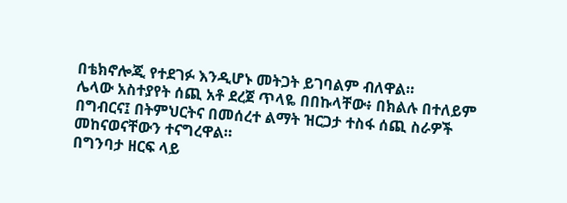በቴክኖሎጂ የተደገፉ እንዲሆኑ መትጋት ይገባልም ብለዋል።
ሌላው አስተያየት ሰጪ አቶ ደረጀ ጥላዬ በበኩላቸው፥ በክልሉ በተለይም በግብርና፤ በትምህርትና በመሰረተ ልማት ዝርጋታ ተስፋ ሰጪ ስራዎች መከናወናቸውን ተናግረዋል።
በግንባታ ዘርፍ ላይ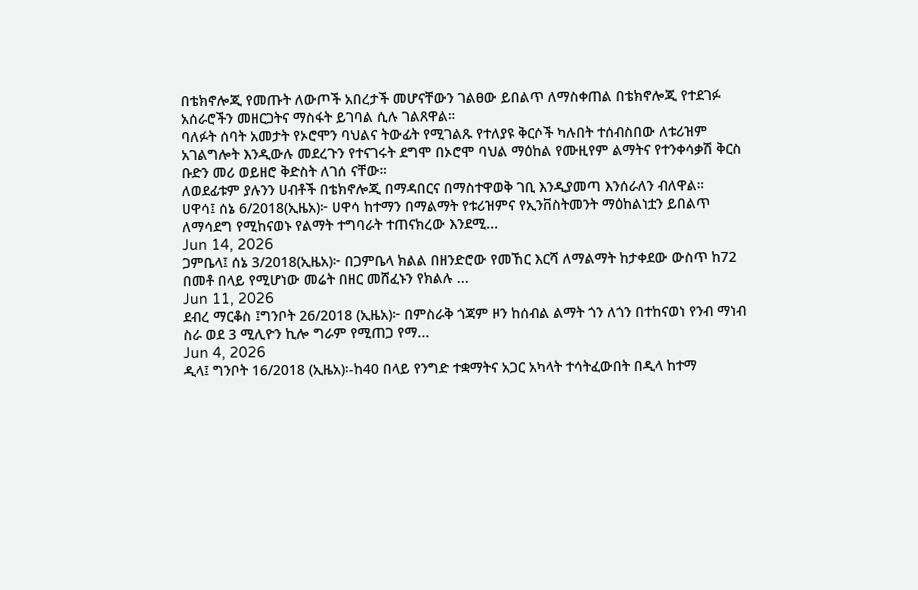በቴክኖሎጂ የመጡት ለውጦች አበረታች መሆናቸውን ገልፀው ይበልጥ ለማስቀጠል በቴክኖሎጂ የተደገፉ አሰራሮችን መዘርጋትና ማስፋት ይገባል ሲሉ ገልጸዋል።
ባለፉት ሰባት አመታት የኦሮሞን ባህልና ትውፊት የሚገልጹ የተለያዩ ቅርሶች ካሉበት ተሰብስበው ለቱሪዝም አገልግሎት እንዲውሉ መደረጉን የተናገሩት ደግሞ በኦሮሞ ባህል ማዕከል የሙዚየም ልማትና የተንቀሳቃሽ ቅርስ ቡድን መሪ ወይዘሮ ቅድስት ለገሰ ናቸው።
ለወደፊቱም ያሉንን ሀብቶች በቴክኖሎጂ በማዳበርና በማስተዋወቅ ገቢ እንዲያመጣ እንሰራለን ብለዋል።
ሀዋሳ፤ ሰኔ 6/2018(ኢዜአ)፦ ሀዋሳ ከተማን በማልማት የቱሪዝምና የኢንቨስትመንት ማዕከልነቷን ይበልጥ ለማሳደግ የሚከናወኑ የልማት ተግባራት ተጠናክረው እንደሚ...
Jun 14, 2026
ጋምቤላ፤ ሰኔ 3/2018(ኢዜአ)፦ በጋምቤላ ክልል በዘንድሮው የመኸር እርሻ ለማልማት ከታቀደው ውስጥ ከ72 በመቶ በላይ የሚሆነው መሬት በዘር መሸፈኑን የክልሉ ...
Jun 11, 2026
ደብረ ማርቆስ ፤ግንቦት 26/2018 (ኢዜአ)፦ በምስራቅ ጎጃም ዞን ከሰብል ልማት ጎን ለጎን በተከናወነ የንብ ማነብ ስራ ወደ 3 ሚሊዮን ኪሎ ግራም የሚጠጋ የማ...
Jun 4, 2026
ዲላ፤ ግንቦት 16/2018 (ኢዜአ)፡-ከ40 በላይ የንግድ ተቋማትና አጋር አካላት ተሳትፈውበት በዲላ ከተማ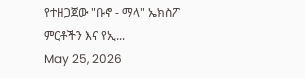የተዘጋጀው "ቡኖ - ማላ" ኤክስፖ ምርቶችን እና የኢ...
May 25, 2026